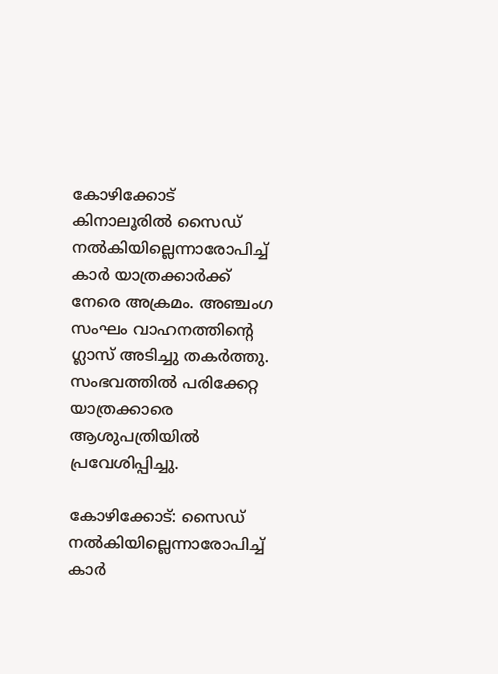കോഴിക്കോട് കിനാലൂരിൽ സൈഡ് നല്‍കിയില്ലെന്നാരോപിച്ച് കാര്‍ യാത്രക്കാർക്ക് നേരെ അക്രമം. അഞ്ചംഗ സംഘം വാഹനത്തിന്റെ ഗ്ലാസ് അടിച്ചു തകര്‍ത്തു. സംഭവത്തിൽ പരിക്കേറ്റ യാത്രക്കാരെ ആശുപത്രിയിൽ പ്രവേശിപ്പിച്ചു.

കോഴിക്കോട്: സൈഡ് നല്‍കിയില്ലെന്നാരോപിച്ച് കാര്‍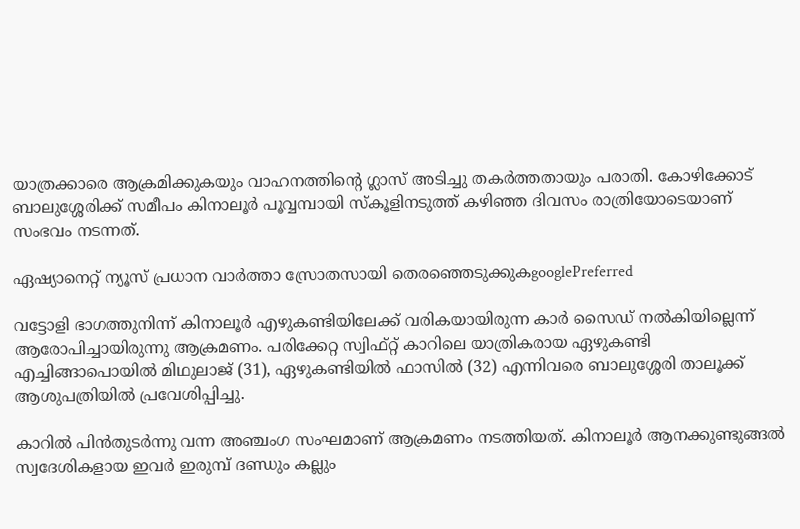യാത്രക്കാരെ ആക്രമിക്കുകയും വാഹനത്തിന്റെ ഗ്ലാസ് അടിച്ചു തകര്‍ത്തതായും പരാതി. കോഴിക്കോട് ബാലുശ്ശേരിക്ക് സമീപം കിനാലൂര്‍ പൂവ്വമ്പായി സ്‌കൂളിനടുത്ത് കഴിഞ്ഞ ദിവസം രാത്രിയോടെയാണ് സംഭവം നടന്നത്.

ഏഷ്യാനെറ്റ് ന്യൂസ് പ്രധാന വാർത്താ സ്രോതസായി തെരഞ്ഞെടുക്കുകgooglePreferred

വട്ടോളി ഭാഗത്തുനിന്ന് കിനാലൂര്‍ എഴുകണ്ടിയിലേക്ക് വരികയായിരുന്ന കാര്‍ സൈഡ് നല്‍കിയില്ലെന്ന് ആരോപിച്ചായിരുന്നു ആക്രമണം. പരിക്കേറ്റ സ്വിഫ്റ്റ് കാറിലെ യാത്രികരായ ഏഴുകണ്ടി എച്ചിങ്ങാപൊയില്‍ മിഥുലാജ് (31), ഏഴുകണ്ടിയില്‍ ഫാസില്‍ (32) എന്നിവരെ ബാലുശ്ശേരി താലൂക്ക് ആശുപത്രിയില്‍ പ്രവേശിപ്പിച്ചു.

കാറില്‍ പിന്‍തുടര്‍ന്നു വന്ന അഞ്ചംഗ സംഘമാണ് ആക്രമണം നടത്തിയത്. കിനാലൂര്‍ ആനക്കുണ്ടുങ്ങല്‍ സ്വദേശികളായ ഇവര്‍ ഇരുമ്പ് ദണ്ഡും കല്ലും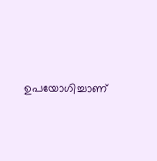ഉപയോഗിച്ചാണ്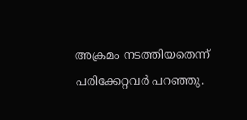അക്രമം നടത്തിയതെന്ന് പരിക്കേറ്റവര്‍ പറഞ്ഞു.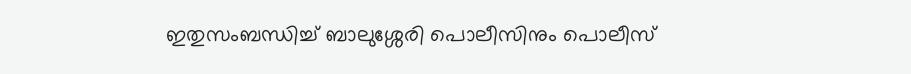ഇതുസംബന്ധിച്ച് ബാലുശ്ശേരി പൊലീസിനും പൊലീസ്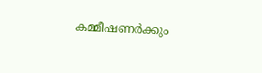കമ്മീഷണര്‍ക്കും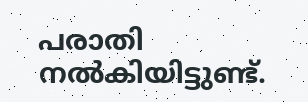പരാതി നല്‍കിയിട്ടുണ്ട്.